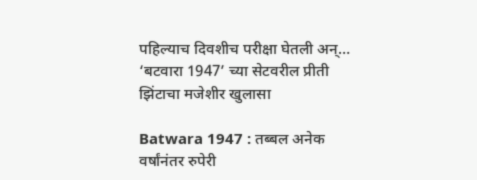पहिल्याच दिवशीच परीक्षा घेतली अन्…  ‘बटवारा 1947’ च्या सेटवरील प्रीती झिंटाचा मजेशीर खुलासा

Batwara 1947 : तब्बल अनेक वर्षांनंतर रुपेरी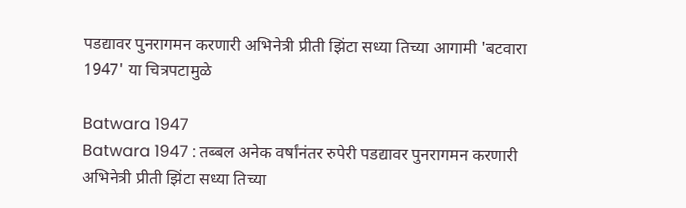पडद्यावर पुनरागमन करणारी अभिनेत्री प्रीती झिंटा सध्या तिच्या आगामी 'बटवारा 1947' या चित्रपटामुळे

Batwara 1947
Batwara 1947 : तब्बल अनेक वर्षांनंतर रुपेरी पडद्यावर पुनरागमन करणारी अभिनेत्री प्रीती झिंटा सध्या तिच्या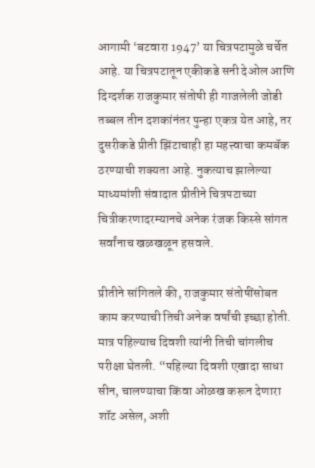आगामी ‘बटवारा 1947’ या चित्रपटामुळे चर्चेत आहे. या चित्रपटातून एकीकडे सनी देओल आणि दिग्दर्शक राजकुमार संतोषी ही गाजलेली जोडी तब्बल तीन दशकांनंतर पुन्हा एकत्र येत आहे, तर दुसरीकडे प्रीती झिंटाचाही हा महत्त्वाचा कमबॅक ठरण्याची शक्यता आहे. नुकत्याच झालेल्या माध्यमांशी संवादात प्रीतीने चित्रपटाच्या चित्रीकरणादरम्यानचे अनेक रंजक किस्से सांगत सर्वांनाच खळखळून हसवले.

प्रीतीने सांगितले की, राजकुमार संतोषींसोबत काम करण्याची तिची अनेक वर्षांची इच्छा होती. मात्र पहिल्याच दिवशी त्यांनी तिची चांगलीच परीक्षा घेतली. “पहिल्या दिवशी एखादा साधा सीन, चालण्याचा किंवा ओळख करून देणारा शॉट असेल, अशी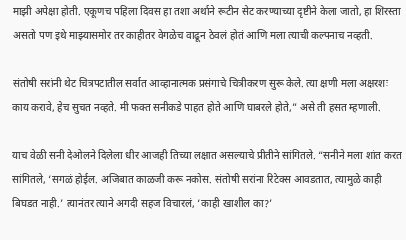माझी अपेक्षा होती. एकूणच पहिला दिवस हा तशा अर्थाने रूटीन सेट करण्याच्या दृष्टीने केला जातो, हा शिरस्ता असतो पण इथे माझ्यासमोर तर काहीतर वेगळेच वाढून ठेवलं होतं आणि मला त्याची कल्पनाच नव्हती.

संतोषी सरांनी थेट चित्रपटातील सर्वात आव्हानात्मक प्रसंगाचे चित्रीकरण सुरू केले. त्या क्षणी मला अक्षरशः काय करावे, हेच सुचत नव्हते. मी फक्त सनीकडे पाहत होते आणि घाबरले होते,” असे ती हसत म्हणाली.

याच वेळी सनी देओलने दिलेला धीर आजही तिच्या लक्षात असल्याचे प्रीतीने सांगितले. “सनीने मला शांत करत सांगितले, ‘सगळं होईल. अजिबात काळजी करू नकोस. संतोषी सरांना रिटेक्स आवडतात, त्यामुळे काही बिघडत नाही.’ त्यानंतर त्याने अगदी सहज विचारलं, ‘काही खाशील का?’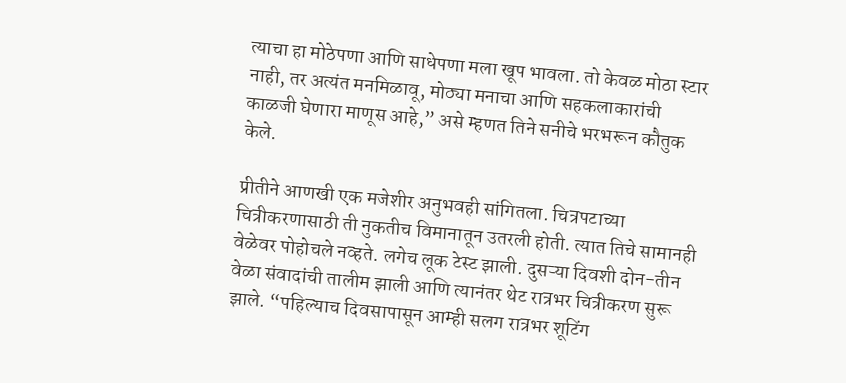त्याचा हा मोठेपणा आणि साधेपणा मला खूप भावला. तो केवळ मोठा स्टार नाही, तर अत्यंत मनमिळावू, मोठ्या मनाचा आणि सहकलाकारांची काळजी घेणारा माणूस आहे,” असे म्हणत तिने सनीचे भरभरून कौतुक केले.

प्रीतीने आणखी एक मजेशीर अनुभवही सांगितला. चित्रपटाच्या चित्रीकरणासाठी ती नुकतीच विमानातून उतरली होती. त्यात तिचे सामानही वेळेवर पोहोचले नव्हते. लगेच लूक टेस्ट झाली. दुसऱ्या दिवशी दोन-तीन वेळा संवादांची तालीम झाली आणि त्यानंतर थेट रात्रभर चित्रीकरण सुरू झाले. “पहिल्याच दिवसापासून आम्ही सलग रात्रभर शूटिंग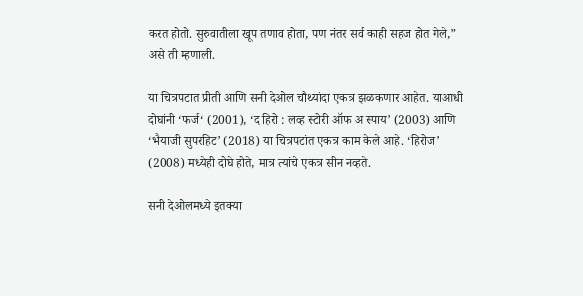करत होतो. सुरुवातीला खूप तणाव होता, पण नंतर सर्व काही सहज होत गेले,” असे ती म्हणाली.

या चित्रपटात प्रीती आणि सनी देओल चौथ्यांदा एकत्र झळकणार आहेत. याआधी दोघांनी ‘फर्ज‘ (2001), ‘द हिरो : लव्ह स्टोरी ऑफ अ स्पाय’ (2003) आणि ‘भैयाजी सुपरहिट’ (2018) या चित्रपटांत एकत्र काम केले आहे. ‘हिरोज’ (2008) मध्येही दोघे होते, मात्र त्यांचे एकत्र सीन नव्हते.

सनी देओलमध्ये इतक्या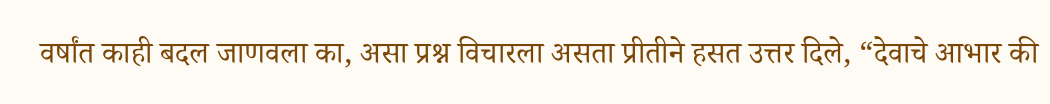वर्षांत काही बदल जाणवला का, असा प्रश्न विचारला असता प्रीतीने हसत उत्तर दिले, “देवाचे आभार की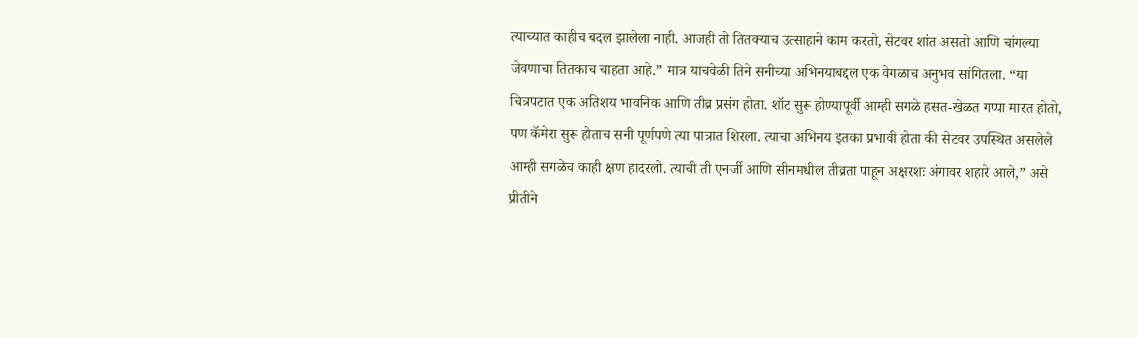त्याच्यात काहीच बदल झालेला नाही. आजही तो तितक्याच उत्साहाने काम करतो, सेटवर शांत असतो आणि चांगल्या जेवणाचा तितकाच चाहता आहे.” मात्र याचवेळी तिने सनीच्या अभिनयाबद्दल एक वेगळाच अनुभव सांगितला. “या चित्रपटात एक अतिशय भावनिक आणि तीव्र प्रसंग होता. शॉट सुरू होण्यापूर्वी आम्ही सगळे हसत-खेळत गप्पा मारत होतो, पण कॅमेरा सुरू होताच सनी पूर्णपणे त्या पात्रात शिरला. त्याचा अभिनय इतका प्रभावी होता की सेटवर उपस्थित असलेले आम्ही सगळेच काही क्षण हादरलो. त्याची ती एनर्जी आणि सीनमधील तीव्रता पाहून अक्षरशः अंगावर शहारे आले,” असे प्रीतीने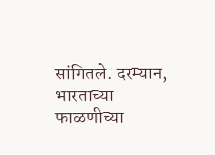सांगितले. दरम्यान, भारताच्या फाळणीच्या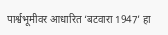पार्श्वभूमीवर आधारित ‘बटवारा 1947’ हा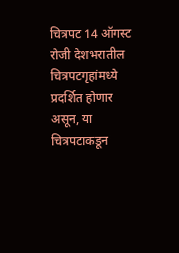चित्रपट 14 ऑगस्ट रोजी देशभरातील चित्रपटगृहांमध्ये प्रदर्शित होणार असून, या चित्रपटाकडून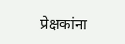प्रेक्षकांना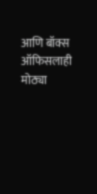आणि बॉक्स ऑफिसलाही मोठ्या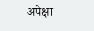अपेक्षा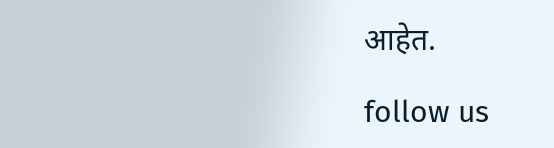आहेत.

follow us